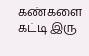கண்களை கட்டி இரு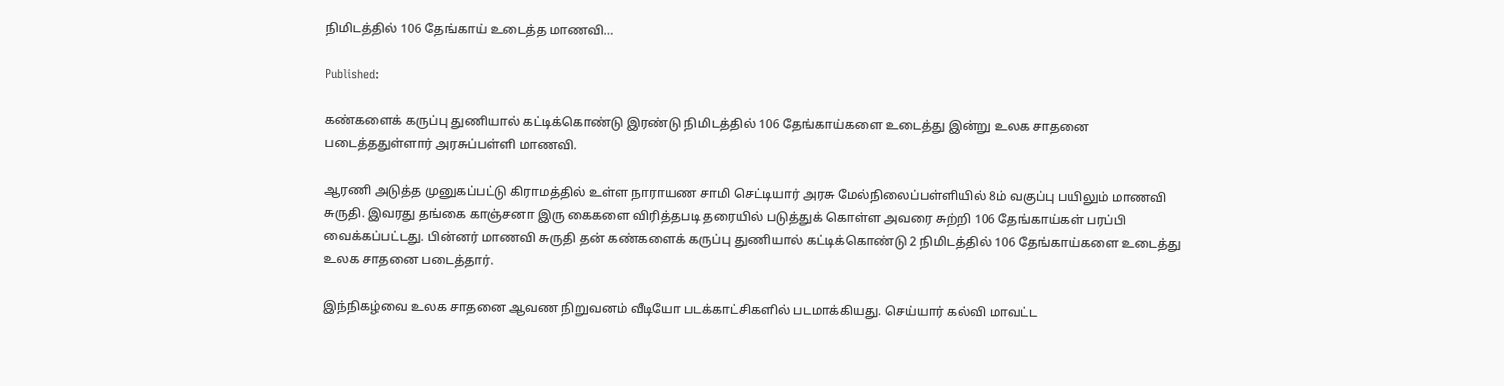நிமிடத்தில் 106 தேங்காய் உடைத்த மாணவி…

Published:

கண்களைக் கருப்பு துணியால் கட்டிக்கொண்டு இரண்டு நிமிடத்தில் 106 தேங்காய்களை உடைத்து இன்று உலக சாதனை படைத்ததுள்ளார் அரசுப்பள்ளி மாணவி.

ஆரணி அடுத்த முனுகப்பட்டு கிராமத்தில் உள்ள நாராயண சாமி செட்டியார் அரசு மேல்நிலைப்பள்ளியில் 8ம் வகுப்பு பயிலும் மாணவி சுருதி. இவரது தங்கை காஞ்சனா இரு கைகளை விரித்தபடி தரையில் படுத்துக் கொள்ள அவரை சுற்றி 106 தேங்காய்கள் பரப்பி வைக்கப்பட்டது. பின்னர் மாணவி சுருதி தன் கண்களைக் கருப்பு துணியால் கட்டிக்கொண்டு 2 நிமிடத்தில் 106 தேங்காய்களை உடைத்து உலக சாதனை படைத்தார்.

இந்நிகழ்வை உலக சாதனை ஆவண நிறுவனம் வீடியோ படக்காட்சிகளில் படமாக்கியது. செய்யார் கல்வி மாவட்ட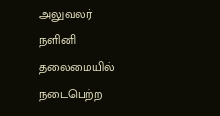அலுவலர் நளினி தலைமையில் நடைபெற்ற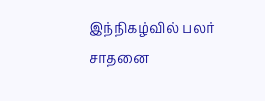இந்நிகழ்வில் பலர்  சாதனை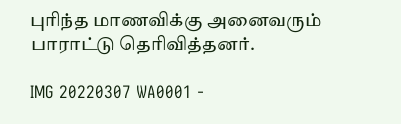புரிந்த மாணவிக்கு அனைவரும் பாராட்டு தெரிவித்தனர்.

IMG 20220307 WA0001 -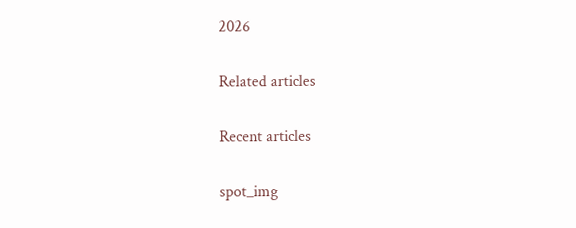2026

Related articles

Recent articles

spot_img